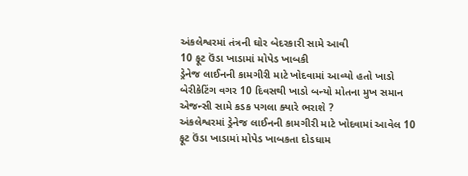અંકલેશ્વરમાં તંત્રની ઘોર બેદરકારી સામે આવી
10 ફૂટ ઉંડા ખાડામાં મોપેડ ખાબકી
ડ્રેનેજ લાઈનની કામગીરી માટે ખોદવામાં આવ્યો હતો ખાડો
બેરીકેટિંગ વગર 10 દિવસથી ખાડો બન્યો મોતના મુખ સમાન
એજન્સી સામે કડક પગલા ક્યારે ભરાશે ?
અંકલેશ્વરમાં ડ્રેનેજ લાઈનની કામગીરી માટે ખોદવામાં આવેલ 10 ફૂટ ઉંડા ખાડામાં મોપેડ ખાબકતા દોડધામ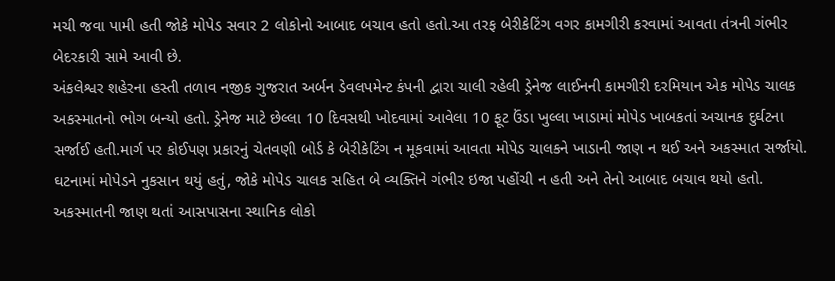મચી જવા પામી હતી જોકે મોપેડ સવાર 2 લોકોનો આબાદ બચાવ હતો હતો.આ તરફ બેરીકેટિંગ વગર કામગીરી કરવામાં આવતા તંત્રની ગંભીર બેદરકારી સામે આવી છે.
અંકલેશ્વર શહેરના હસ્તી તળાવ નજીક ગુજરાત અર્બન ડેવલપમેન્ટ કંપની દ્વારા ચાલી રહેલી ડ્રેનેજ લાઈનની કામગીરી દરમિયાન એક મોપેડ ચાલક અકસ્માતનો ભોગ બન્યો હતો. ડ્રેનેજ માટે છેલ્લા 10 દિવસથી ખોદવામાં આવેલા 10 ફૂટ ઉંડા ખુલ્લા ખાડામાં મોપેડ ખાબકતાં અચાનક દુર્ઘટના સર્જાઈ હતી.માર્ગ પર કોઈપણ પ્રકારનું ચેતવણી બોર્ડ કે બેરીકેટિંગ ન મૂકવામાં આવતા મોપેડ ચાલકને ખાડાની જાણ ન થઈ અને અકસ્માત સર્જાયો. ઘટનામાં મોપેડને નુકસાન થયું હતું, જોકે મોપેડ ચાલક સહિત બે વ્યક્તિને ગંભીર ઇજા પહોંચી ન હતી અને તેનો આબાદ બચાવ થયો હતો.
અકસ્માતની જાણ થતાં આસપાસના સ્થાનિક લોકો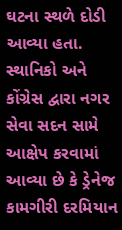ઘટના સ્થળે દોડી આવ્યા હતા. સ્થાનિકો અને કોંગ્રેસ દ્વારા નગર સેવા સદન સામે આક્ષેપ કરવામાં આવ્યા છે કે ડ્રેનેજ કામગીરી દરમિયાન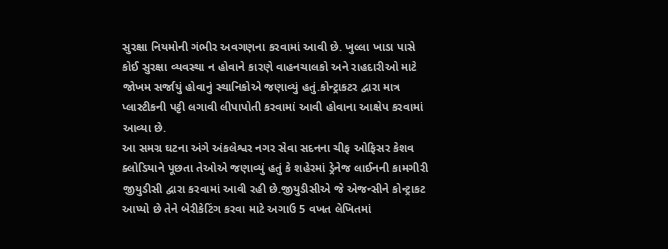સુરક્ષા નિયમોની ગંભીર અવગણના કરવામાં આવી છે. ખુલ્લા ખાડા પાસે કોઈ સુરક્ષા વ્યવસ્થા ન હોવાને કારણે વાહનચાલકો અને રાહદારીઓ માટે જોખમ સર્જાયું હોવાનું સ્થાનિકોએ જણાવ્યું હતું.કોન્ટ્રાકટર દ્વારા માત્ર પ્લાસ્ટીકની પટ્ટી લગાવી લીપાપોતી કરવામાં આવી હોવાના આક્ષેપ કરવામાં આવ્યા છે.
આ સમગ્ર ઘટના અંગે અંકલેશ્વર નગર સેવા સદનના ચીફ ઓફિસર કેશવ ક્લોડિયાને પૂછતા તેઓએ જણાવ્યું હતું કે શહેરમાં ડ્રેનેજ લાઈનની કામગીરી જીયુડીસી દ્વારા કરવામાં આવી રહી છે.જીયુડીસીએ જે એજન્સીને કોન્ટ્રાકટ આપ્યો છે તેને બેરીકેટિંગ કરવા માટે અગાઉ 5 વખત લેખિતમાં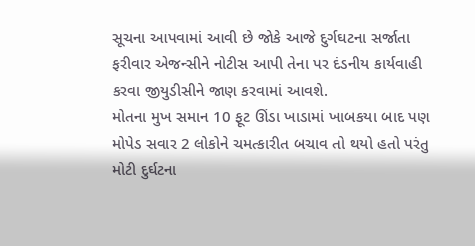સૂચના આપવામાં આવી છે જોકે આજે દુર્ગઘટના સર્જાતા ફરીવાર એજન્સીને નોટીસ આપી તેના પર દંડનીય કાર્યવાહી કરવા જીયુડીસીને જાણ કરવામાં આવશે.
મોતના મુખ સમાન 10 ફૂટ ઊંડા ખાડામાં ખાબકયા બાદ પણ મોપેડ સવાર 2 લોકોને ચમત્કારીત બચાવ તો થયો હતો પરંતુ મોટી દુર્ઘટના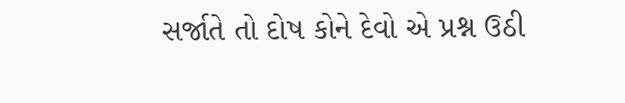સર્જાતે તો દોષ કોને દેવો એ પ્રશ્ન ઉઠી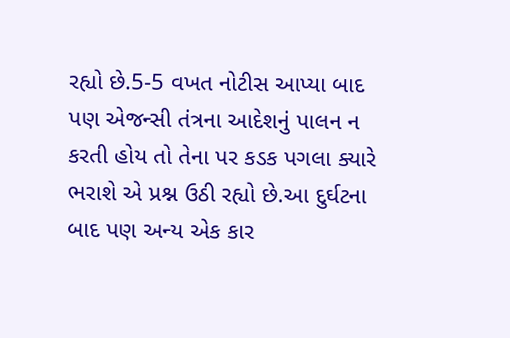રહ્યો છે.5-5 વખત નોટીસ આપ્યા બાદ પણ એજન્સી તંત્રના આદેશનું પાલન ન કરતી હોય તો તેના પર કડક પગલા ક્યારે ભરાશે એ પ્રશ્ન ઉઠી રહ્યો છે.આ દુર્ઘટના બાદ પણ અન્ય એક કાર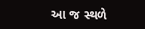આ જ સ્થળે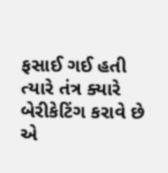ફસાઈ ગઈ હતી ત્યારે તંત્ર ક્યારે બેરીકેટિંગ કરાવે છે એ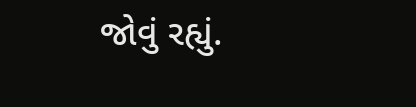જોવું રહ્યું.